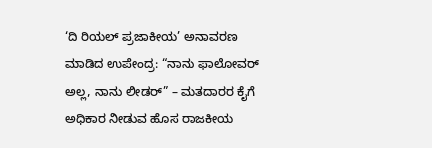‘ದಿ ರಿಯಲ್ ಪ್ರಜಾಕೀಯ’ ಅನಾವರಣ ಮಾಡಿದ ಉಪೇಂದ್ರ: “ನಾನು ಫಾಲೋವರ್ ಅಲ್ಲ, ನಾನು ಲೀಡರ್” – ಮತದಾರರ ಕೈಗೆ ಅಧಿಕಾರ ನೀಡುವ ಹೊಸ ರಾಜಕೀಯ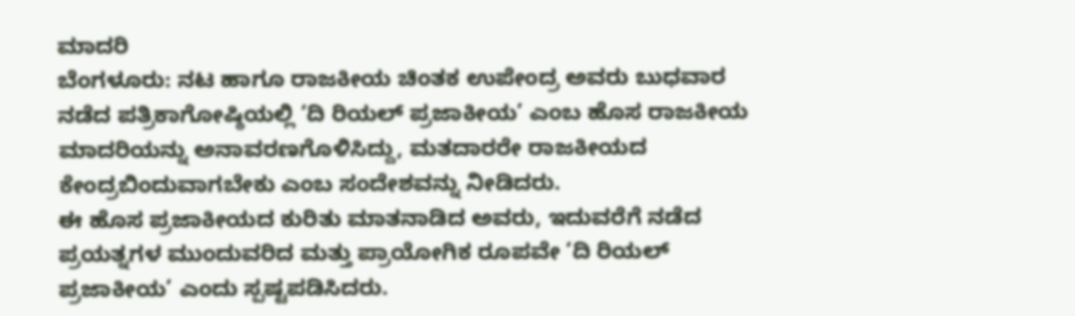ಮಾದರಿ
ಬೆಂಗಳೂರು: ನಟ ಹಾಗೂ ರಾಜಕೀಯ ಚಿಂತಕ ಉಪೇಂದ್ರ ಅವರು ಬುಧವಾರ ನಡೆದ ಪತ್ರಿಕಾಗೋಷ್ಠಿಯಲ್ಲಿ ‘ದಿ ರಿಯಲ್ ಪ್ರಜಾಕೀಯ’ ಎಂಬ ಹೊಸ ರಾಜಕೀಯ ಮಾದರಿಯನ್ನು ಅನಾವರಣಗೊಳಿಸಿದ್ದು, ಮತದಾರರೇ ರಾಜಕೀಯದ ಕೇಂದ್ರಬಿಂದುವಾಗಬೇಕು ಎಂಬ ಸಂದೇಶವನ್ನು ನೀಡಿದರು.
ಈ ಹೊಸ ಪ್ರಜಾಕೀಯದ ಕುರಿತು ಮಾತನಾಡಿದ ಅವರು, ಇದುವರೆಗೆ ನಡೆದ ಪ್ರಯತ್ನಗಳ ಮುಂದುವರಿದ ಮತ್ತು ಪ್ರಾಯೋಗಿಕ ರೂಪವೇ ‘ದಿ ರಿಯಲ್ ಪ್ರಜಾಕೀಯ’ ಎಂದು ಸ್ಪಷ್ಟಪಡಿಸಿದರು.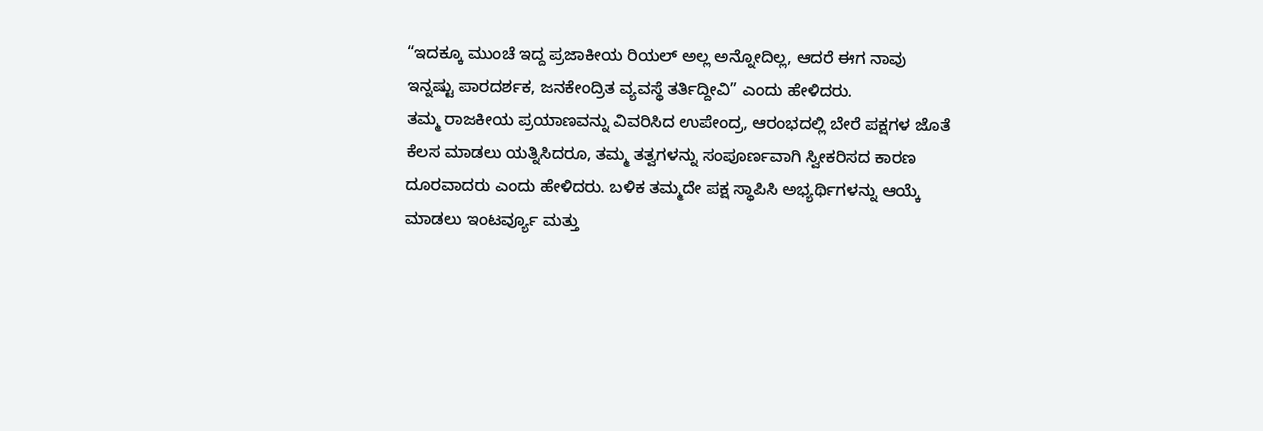“ಇದಕ್ಕೂ ಮುಂಚೆ ಇದ್ದ ಪ್ರಜಾಕೀಯ ರಿಯಲ್ ಅಲ್ಲ ಅನ್ನೋದಿಲ್ಲ, ಆದರೆ ಈಗ ನಾವು ಇನ್ನಷ್ಟು ಪಾರದರ್ಶಕ, ಜನಕೇಂದ್ರಿತ ವ್ಯವಸ್ಥೆ ತರ್ತಿದ್ದೀವಿ” ಎಂದು ಹೇಳಿದರು.
ತಮ್ಮ ರಾಜಕೀಯ ಪ್ರಯಾಣವನ್ನು ವಿವರಿಸಿದ ಉಪೇಂದ್ರ, ಆರಂಭದಲ್ಲಿ ಬೇರೆ ಪಕ್ಷಗಳ ಜೊತೆ ಕೆಲಸ ಮಾಡಲು ಯತ್ನಿಸಿದರೂ, ತಮ್ಮ ತತ್ವಗಳನ್ನು ಸಂಪೂರ್ಣವಾಗಿ ಸ್ವೀಕರಿಸದ ಕಾರಣ ದೂರವಾದರು ಎಂದು ಹೇಳಿದರು. ಬಳಿಕ ತಮ್ಮದೇ ಪಕ್ಷ ಸ್ಥಾಪಿಸಿ ಅಭ್ಯರ್ಥಿಗಳನ್ನು ಆಯ್ಕೆ ಮಾಡಲು ಇಂಟರ್ವ್ಯೂ ಮತ್ತು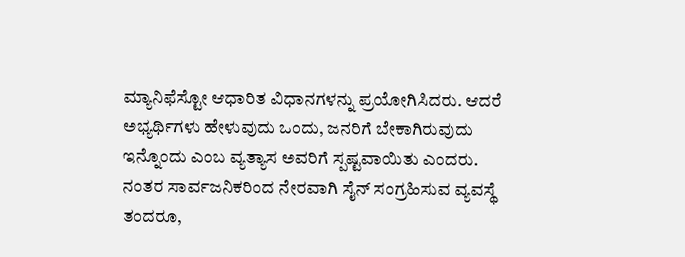ಮ್ಯಾನಿಫೆಸ್ಟೋ ಆಧಾರಿತ ವಿಧಾನಗಳನ್ನು ಪ್ರಯೋಗಿಸಿದರು. ಆದರೆ ಅಭ್ಯರ್ಥಿಗಳು ಹೇಳುವುದು ಒಂದು, ಜನರಿಗೆ ಬೇಕಾಗಿರುವುದು ಇನ್ನೊಂದು ಎಂಬ ವ್ಯತ್ಯಾಸ ಅವರಿಗೆ ಸ್ಪಷ್ಟವಾಯಿತು ಎಂದರು.
ನಂತರ ಸಾರ್ವಜನಿಕರಿಂದ ನೇರವಾಗಿ ಸೈನ್ ಸಂಗ್ರಹಿಸುವ ವ್ಯವಸ್ಥೆ ತಂದರೂ,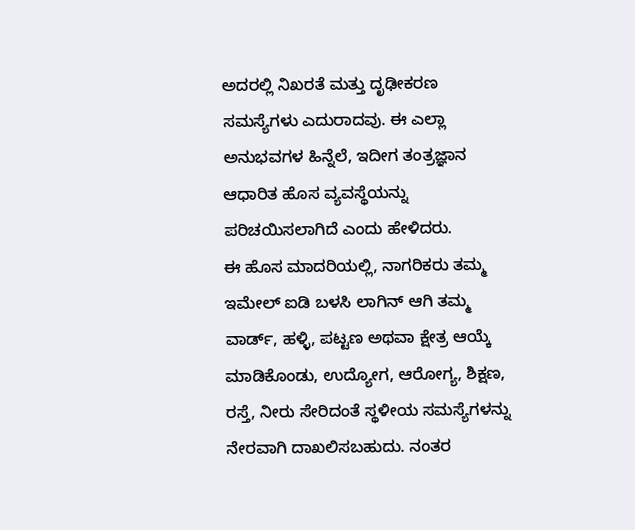ಅದರಲ್ಲಿ ನಿಖರತೆ ಮತ್ತು ದೃಢೀಕರಣ ಸಮಸ್ಯೆಗಳು ಎದುರಾದವು. ಈ ಎಲ್ಲಾ ಅನುಭವಗಳ ಹಿನ್ನೆಲೆ, ಇದೀಗ ತಂತ್ರಜ್ಞಾನ ಆಧಾರಿತ ಹೊಸ ವ್ಯವಸ್ಥೆಯನ್ನು ಪರಿಚಯಿಸಲಾಗಿದೆ ಎಂದು ಹೇಳಿದರು.
ಈ ಹೊಸ ಮಾದರಿಯಲ್ಲಿ, ನಾಗರಿಕರು ತಮ್ಮ ಇಮೇಲ್ ಐಡಿ ಬಳಸಿ ಲಾಗಿನ್ ಆಗಿ ತಮ್ಮ ವಾರ್ಡ್, ಹಳ್ಳಿ, ಪಟ್ಟಣ ಅಥವಾ ಕ್ಷೇತ್ರ ಆಯ್ಕೆ ಮಾಡಿಕೊಂಡು, ಉದ್ಯೋಗ, ಆರೋಗ್ಯ, ಶಿಕ್ಷಣ, ರಸ್ತೆ, ನೀರು ಸೇರಿದಂತೆ ಸ್ಥಳೀಯ ಸಮಸ್ಯೆಗಳನ್ನು ನೇರವಾಗಿ ದಾಖಲಿಸಬಹುದು. ನಂತರ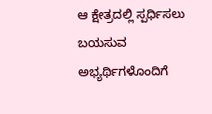ಆ ಕ್ಷೇತ್ರದಲ್ಲಿ ಸ್ಪರ್ಧಿಸಲು ಬಯಸುವ ಅಭ್ಯರ್ಥಿಗಳೊಂದಿಗೆ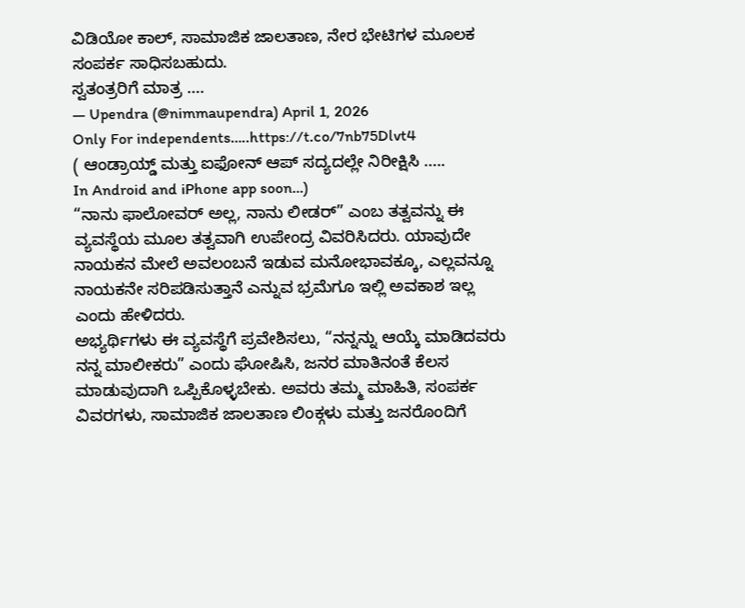ವಿಡಿಯೋ ಕಾಲ್, ಸಾಮಾಜಿಕ ಜಾಲತಾಣ, ನೇರ ಭೇಟಿಗಳ ಮೂಲಕ ಸಂಪರ್ಕ ಸಾಧಿಸಬಹುದು.
ಸ್ವತಂತ್ರರಿಗೆ ಮಾತ್ರ ….
— Upendra (@nimmaupendra) April 1, 2026
Only For independents…..https://t.co/7nb75Dlvt4
( ಆಂಡ್ರಾಯ್ಡ್ ಮತ್ತು ಐಫೋನ್ ಆಪ್ ಸದ್ಯದಲ್ಲೇ ನಿರೀಕ್ಷಿಸಿ …..
In Android and iPhone app soon…)
“ನಾನು ಫಾಲೋವರ್ ಅಲ್ಲ, ನಾನು ಲೀಡರ್” ಎಂಬ ತತ್ವವನ್ನು ಈ ವ್ಯವಸ್ಥೆಯ ಮೂಲ ತತ್ವವಾಗಿ ಉಪೇಂದ್ರ ವಿವರಿಸಿದರು. ಯಾವುದೇ ನಾಯಕನ ಮೇಲೆ ಅವಲಂಬನೆ ಇಡುವ ಮನೋಭಾವಕ್ಕೂ, ಎಲ್ಲವನ್ನೂ ನಾಯಕನೇ ಸರಿಪಡಿಸುತ್ತಾನೆ ಎನ್ನುವ ಭ್ರಮೆಗೂ ಇಲ್ಲಿ ಅವಕಾಶ ಇಲ್ಲ ಎಂದು ಹೇಳಿದರು.
ಅಭ್ಯರ್ಥಿಗಳು ಈ ವ್ಯವಸ್ಥೆಗೆ ಪ್ರವೇಶಿಸಲು, “ನನ್ನನ್ನು ಆಯ್ಕೆ ಮಾಡಿದವರು ನನ್ನ ಮಾಲೀಕರು” ಎಂದು ಘೋಷಿಸಿ, ಜನರ ಮಾತಿನಂತೆ ಕೆಲಸ ಮಾಡುವುದಾಗಿ ಒಪ್ಪಿಕೊಳ್ಳಬೇಕು. ಅವರು ತಮ್ಮ ಮಾಹಿತಿ, ಸಂಪರ್ಕ ವಿವರಗಳು, ಸಾಮಾಜಿಕ ಜಾಲತಾಣ ಲಿಂಕ್ಗಳು ಮತ್ತು ಜನರೊಂದಿಗೆ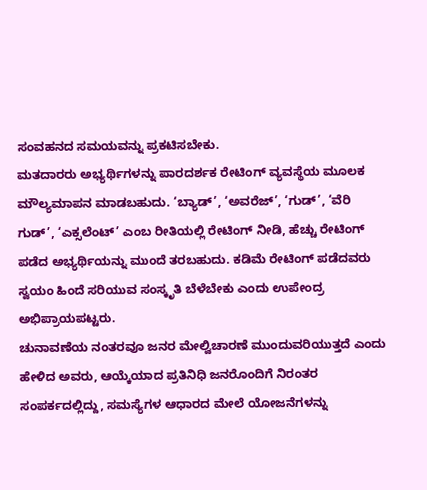ಸಂವಹನದ ಸಮಯವನ್ನು ಪ್ರಕಟಿಸಬೇಕು.
ಮತದಾರರು ಅಭ್ಯರ್ಥಿಗಳನ್ನು ಪಾರದರ್ಶಕ ರೇಟಿಂಗ್ ವ್ಯವಸ್ಥೆಯ ಮೂಲಕ ಮೌಲ್ಯಮಾಪನ ಮಾಡಬಹುದು. ‘ಬ್ಯಾಡ್’, ‘ಅವರೆಜ್’, ‘ಗುಡ್’, ‘ವೆರಿ ಗುಡ್’, ‘ಎಕ್ಸಲೆಂಟ್’ ಎಂಬ ರೀತಿಯಲ್ಲಿ ರೇಟಿಂಗ್ ನೀಡಿ, ಹೆಚ್ಚು ರೇಟಿಂಗ್ ಪಡೆದ ಅಭ್ಯರ್ಥಿಯನ್ನು ಮುಂದೆ ತರಬಹುದು. ಕಡಿಮೆ ರೇಟಿಂಗ್ ಪಡೆದವರು ಸ್ವಯಂ ಹಿಂದೆ ಸರಿಯುವ ಸಂಸ್ಕೃತಿ ಬೆಳೆಬೇಕು ಎಂದು ಉಪೇಂದ್ರ ಅಭಿಪ್ರಾಯಪಟ್ಟರು.
ಚುನಾವಣೆಯ ನಂತರವೂ ಜನರ ಮೇಲ್ವಿಚಾರಣೆ ಮುಂದುವರಿಯುತ್ತದೆ ಎಂದು ಹೇಳಿದ ಅವರು, ಆಯ್ಕೆಯಾದ ಪ್ರತಿನಿಧಿ ಜನರೊಂದಿಗೆ ನಿರಂತರ ಸಂಪರ್ಕದಲ್ಲಿದ್ದು, ಸಮಸ್ಯೆಗಳ ಆಧಾರದ ಮೇಲೆ ಯೋಜನೆಗಳನ್ನು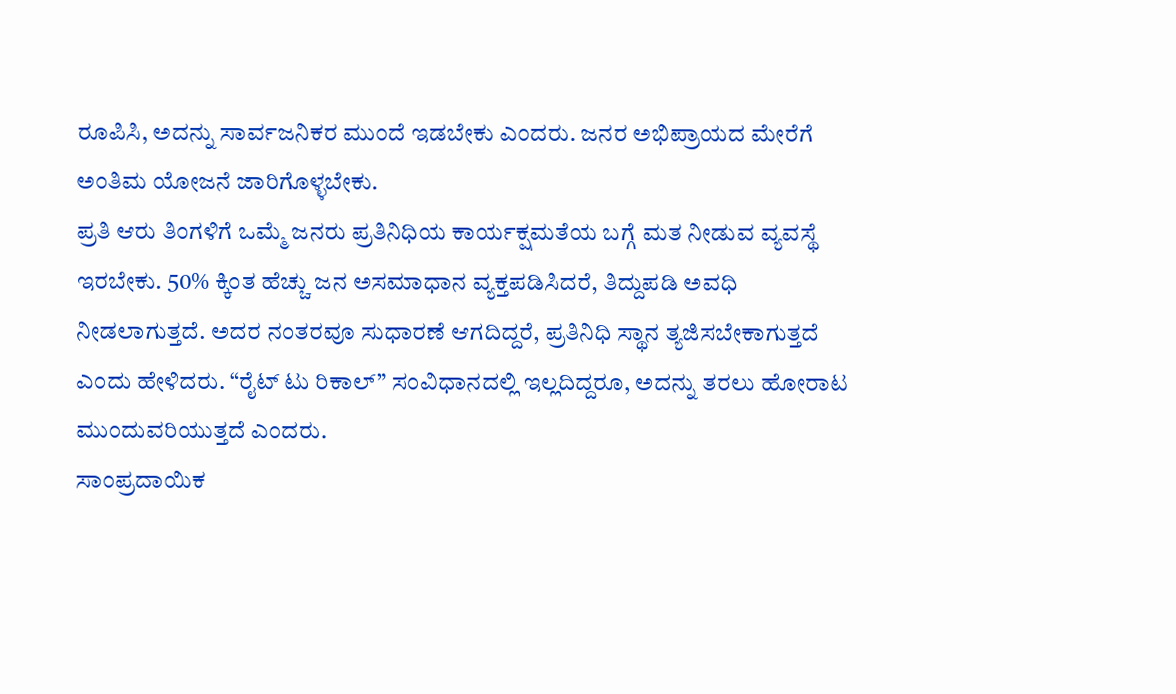ರೂಪಿಸಿ, ಅದನ್ನು ಸಾರ್ವಜನಿಕರ ಮುಂದೆ ಇಡಬೇಕು ಎಂದರು. ಜನರ ಅಭಿಪ್ರಾಯದ ಮೇರೆಗೆ ಅಂತಿಮ ಯೋಜನೆ ಜಾರಿಗೊಳ್ಳಬೇಕು.
ಪ್ರತಿ ಆರು ತಿಂಗಳಿಗೆ ಒಮ್ಮೆ ಜನರು ಪ್ರತಿನಿಧಿಯ ಕಾರ್ಯಕ್ಷಮತೆಯ ಬಗ್ಗೆ ಮತ ನೀಡುವ ವ್ಯವಸ್ಥೆ ಇರಬೇಕು. 50% ಕ್ಕಿಂತ ಹೆಚ್ಚು ಜನ ಅಸಮಾಧಾನ ವ್ಯಕ್ತಪಡಿಸಿದರೆ, ತಿದ್ದುಪಡಿ ಅವಧಿ ನೀಡಲಾಗುತ್ತದೆ. ಅದರ ನಂತರವೂ ಸುಧಾರಣೆ ಆಗದಿದ್ದರೆ, ಪ್ರತಿನಿಧಿ ಸ್ಥಾನ ತ್ಯಜಿಸಬೇಕಾಗುತ್ತದೆ ಎಂದು ಹೇಳಿದರು. “ರೈಟ್ ಟು ರಿಕಾಲ್” ಸಂವಿಧಾನದಲ್ಲಿ ಇಲ್ಲದಿದ್ದರೂ, ಅದನ್ನು ತರಲು ಹೋರಾಟ ಮುಂದುವರಿಯುತ್ತದೆ ಎಂದರು.
ಸಾಂಪ್ರದಾಯಿಕ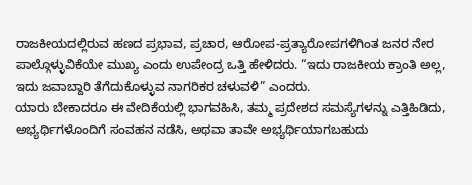ರಾಜಕೀಯದಲ್ಲಿರುವ ಹಣದ ಪ್ರಭಾವ, ಪ್ರಚಾರ, ಆರೋಪ-ಪ್ರತ್ಯಾರೋಪಗಳಿಗಿಂತ ಜನರ ನೇರ ಪಾಲ್ಗೊಳ್ಳುವಿಕೆಯೇ ಮುಖ್ಯ ಎಂದು ಉಪೇಂದ್ರ ಒತ್ತಿ ಹೇಳಿದರು. “ಇದು ರಾಜಕೀಯ ಕ್ರಾಂತಿ ಅಲ್ಲ, ಇದು ಜವಾಬ್ದಾರಿ ತೆಗೆದುಕೊಳ್ಳುವ ನಾಗರಿಕರ ಚಳುವಳಿ” ಎಂದರು.
ಯಾರು ಬೇಕಾದರೂ ಈ ವೇದಿಕೆಯಲ್ಲಿ ಭಾಗವಹಿಸಿ, ತಮ್ಮ ಪ್ರದೇಶದ ಸಮಸ್ಯೆಗಳನ್ನು ಎತ್ತಿಹಿಡಿದು, ಅಭ್ಯರ್ಥಿಗಳೊಂದಿಗೆ ಸಂವಹನ ನಡೆಸಿ, ಅಥವಾ ತಾವೇ ಅಭ್ಯರ್ಥಿಯಾಗಬಹುದು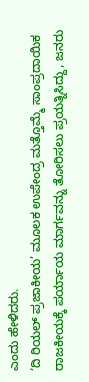ಎಂದು ಹೇಳಿದರು.
‘ದಿ ರಿಯಲ್ ಪ್ರಜಾಕೀಯ’ ಮೂಲಕ ಉಪೇಂದ್ರ ಮತ್ತೊಮ್ಮೆ ಸಾಂಪ್ರದಾಯಿಕ ರಾಜಕೀಯಕ್ಕೆ ಪರ್ಯಾಯ ಮಾರ್ಗವನ್ನು ತೋರಿಸಲು ಪ್ರಯತ್ನಿಸಿದ್ದು, ಜನರು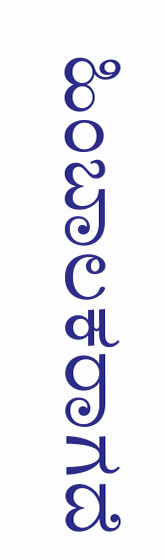ಹಿಂಬಾಲಕರಾಗದೆ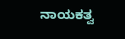ನಾಯಕತ್ವ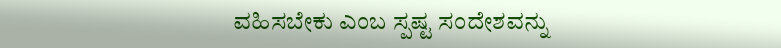ವಹಿಸಬೇಕು ಎಂಬ ಸ್ಪಷ್ಟ ಸಂದೇಶವನ್ನು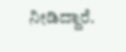ನೀಡಿದ್ದಾರೆ.